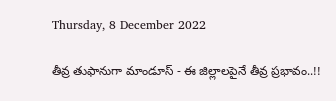Thursday, 8 December 2022

తీవ్ర తుఫానుగా మాండూస్ - ఈ జిల్లాలపైనే తీవ్ర ప్రభావం..!!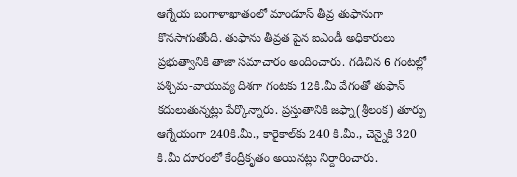ఆగ్నేయ బంగాళాఖాతంలో మాండూస్ తీవ్ర తుఫానుగా కొనసాగుతోంది. తుఫాను తీవ్రత పైన ఐఎండీ అధికారులు ప్రభుత్వానికి తాజా సమాచారం అందించారు. గడిచిన 6 గంటల్లో పశ్చిమ-వాయువ్య దిశగా గంటకు 12కి.మీ వేగంతో తుఫాన్ కదులుతున్నట్లు పేర్కొన్నారు. ప్రస్తుతానికి జఫ్నా(శ్రీలంక) తూర్పు ఆగ్నేయంగా 240కి.మీ., కారైకాల్‌కు 240 కి.మీ., చెన్నైకి 320 కి.మీ దూరంలో కేంద్రీకృతం అయినట్లు నిర్దారించారు.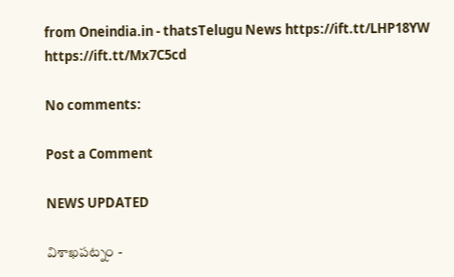from Oneindia.in - thatsTelugu News https://ift.tt/LHP18YW
https://ift.tt/Mx7C5cd

No comments:

Post a Comment

NEWS UPDATED

విశాఖపట్నం -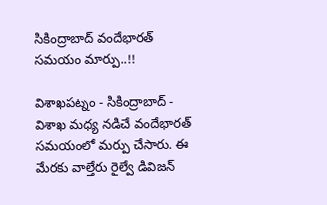సికింద్రాబాద్ వందేభారత్ సమయం మార్పు..!!

విశాఖపట్నం - సికింద్రాబాద్ - విశాఖ మధ్య నడిచే వందేభారత్ సమయంలో మర్పు చేసారు. ఈ మేరకు వాల్తేరు రైల్వే డివిజన్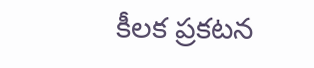కీలక ప్రకటన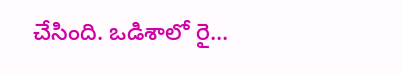చేసింది. ఒడిశాలో రై...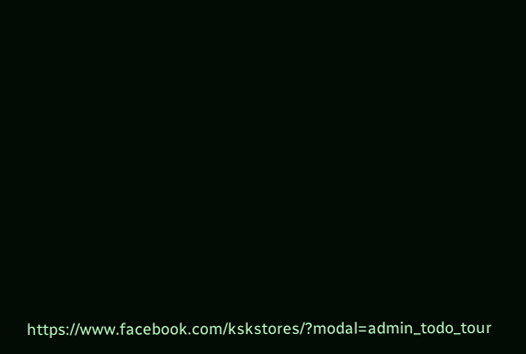https://www.facebook.com/kskstores/?modal=admin_todo_tour